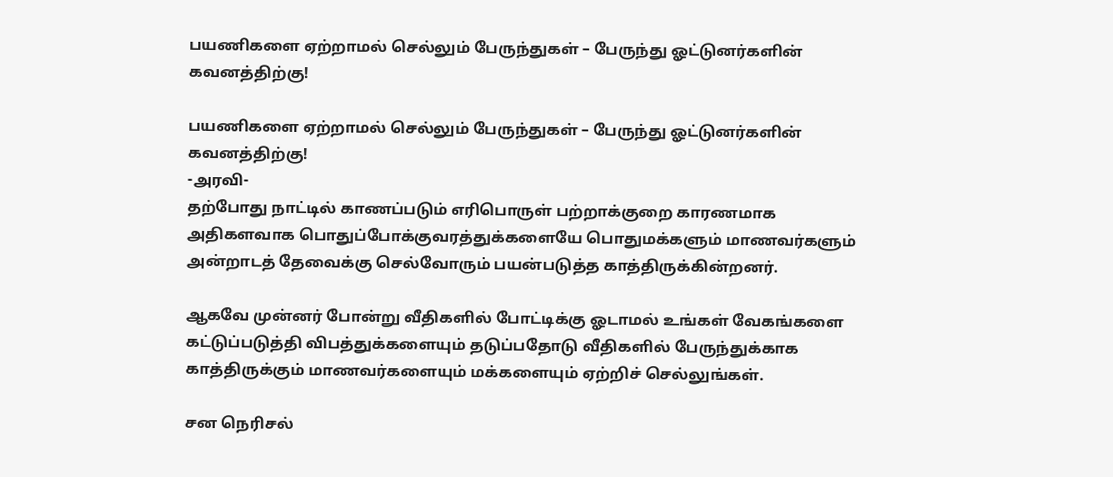பயணிகளை ஏற்றாமல் செல்லும் பேருந்துகள் – பேருந்து ஓட்டுனர்களின் கவனத்திற்கு!

பயணிகளை ஏற்றாமல் செல்லும் பேருந்துகள் – பேருந்து ஓட்டுனர்களின் கவனத்திற்கு!
-அரவி-
தற்போது நாட்டில் காணப்படும் எரிபொருள் பற்றாக்குறை காரணமாக அதிகளவாக பொதுப்போக்குவரத்துக்களையே பொதுமக்களும் மாணவர்களும் அன்றாடத் தேவைக்கு செல்வோரும் பயன்படுத்த காத்திருக்கின்றனர்.

ஆகவே முன்னர் போன்று வீதிகளில் போட்டிக்கு ஓடாமல் உங்கள் வேகங்களை கட்டுப்படுத்தி விபத்துக்களையும் தடுப்பதோடு வீதிகளில் பேருந்துக்காக காத்திருக்கும் மாணவர்களையும் மக்களையும் ஏற்றிச் செல்லுங்கள்.

சன நெரிசல்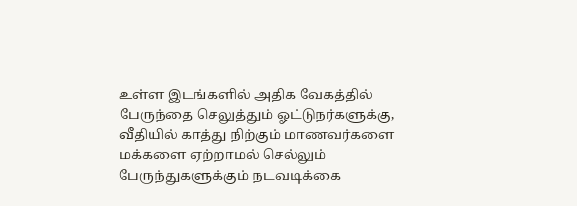உள்ள இடங்களில் அதிக வேகத்தில் பேருந்தை செலுத்தும் ஓட்டுநர்களுக்கு, வீதியில் காத்து நிற்கும் மாணவர்களை மக்களை ஏற்றாமல் செல்லும் பேருந்துகளுக்கும் நடவடிக்கை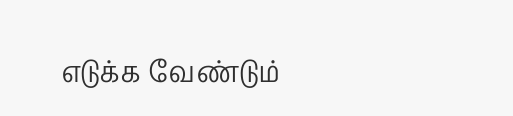எடுக்க வேண்டும்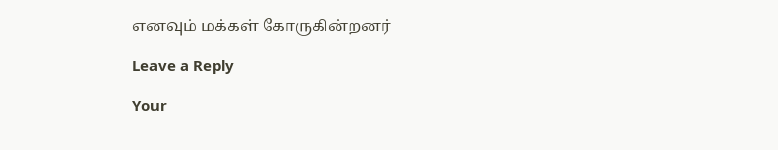எனவும் மக்கள் கோருகின்றனர்

Leave a Reply

Your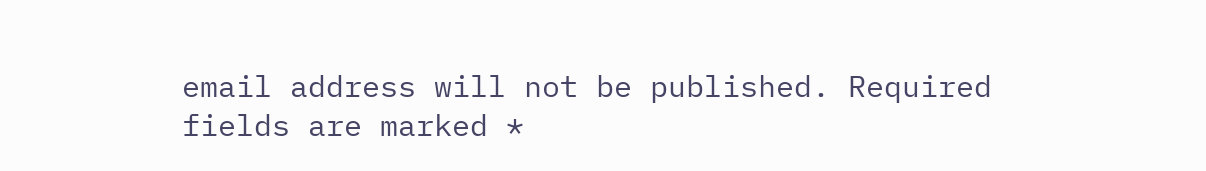email address will not be published. Required fields are marked *